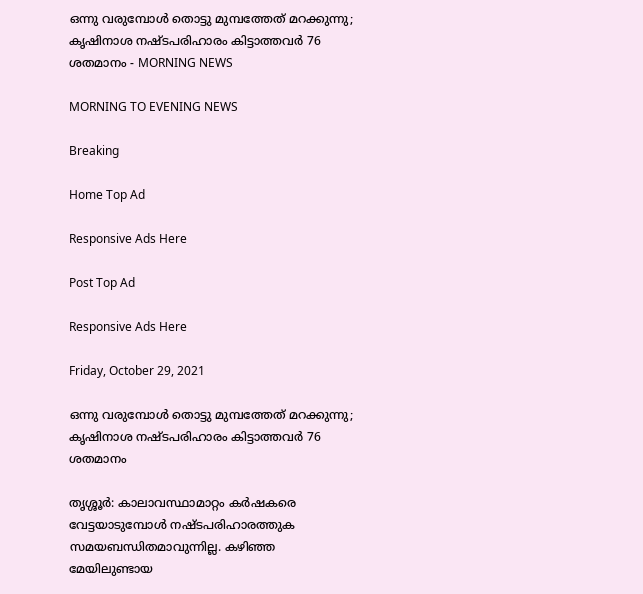ഒന്നു വരുമ്പോൾ തൊട്ടു മുമ്പത്തേത് മറക്കുന്നു; കൃഷിനാശ നഷ്ടപരിഹാരം കിട്ടാത്തവർ 76 ശതമാനം - MORNING NEWS

MORNING TO EVENING NEWS

Breaking

Home Top Ad

Responsive Ads Here

Post Top Ad

Responsive Ads Here

Friday, October 29, 2021

ഒന്നു വരുമ്പോൾ തൊട്ടു മുമ്പത്തേത് മറക്കുന്നു; കൃഷിനാശ നഷ്ടപരിഹാരം കിട്ടാത്തവർ 76 ശതമാനം

തൃശ്ശൂർ: കാലാവസ്ഥാമാറ്റം കർഷകരെ വേട്ടയാടുമ്പോൾ നഷ്ടപരിഹാരത്തുക സമയബന്ധിതമാവുന്നില്ല. കഴിഞ്ഞ മേയിലുണ്ടായ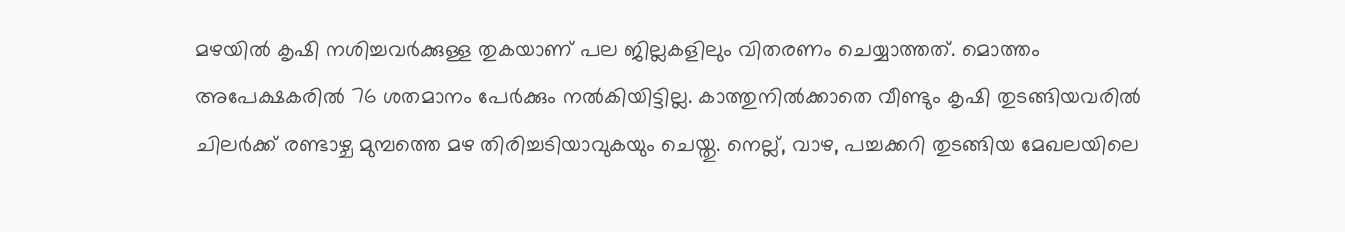മഴയിൽ കൃഷി നശിച്ചവർക്കുള്ള തുകയാണ് പല ജില്ലകളിലും വിതരണം ചെയ്യാത്തത്. മൊത്തം അപേക്ഷകരിൽ 76 ശതമാനം പേർക്കും നൽകിയിട്ടില്ല. കാത്തുനിൽക്കാതെ വീണ്ടും കൃഷി തുടങ്ങിയവരിൽ ചിലർക്ക് രണ്ടാഴ്ച മുമ്പത്തെ മഴ തിരിച്ചടിയാവുകയും ചെയ്തു. നെല്ല്, വാഴ, പച്ചക്കറി തുടങ്ങിയ മേഖലയിലെ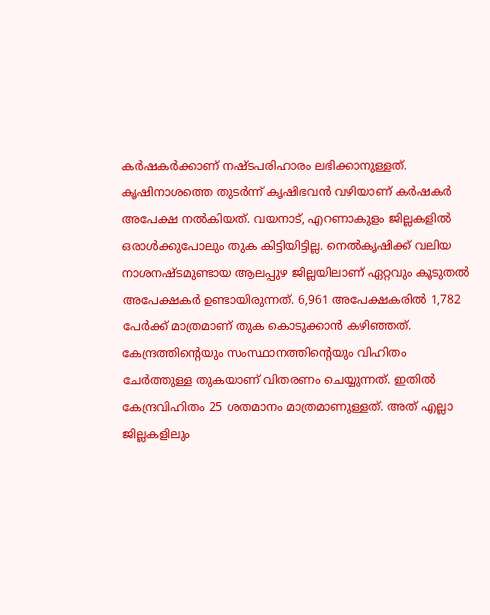കർഷകർക്കാണ് നഷ്ടപരിഹാരം ലഭിക്കാനുള്ളത്. കൃഷിനാശത്തെ തുടർന്ന് കൃഷിഭവൻ വഴിയാണ് കർഷകർ അപേക്ഷ നൽകിയത്. വയനാട്, എറണാകുളം ജില്ലകളിൽ ഒരാൾക്കുപോലും തുക കിട്ടിയിട്ടില്ല. നെൽകൃഷിക്ക് വലിയ നാശനഷ്ടമുണ്ടായ ആലപ്പുഴ ജില്ലയിലാണ് ഏറ്റവും കൂടുതൽ അപേക്ഷകർ ഉണ്ടായിരുന്നത്. 6,961 അപേക്ഷകരിൽ 1,782 പേർക്ക് മാത്രമാണ് തുക കൊടുക്കാൻ കഴിഞ്ഞത്. കേന്ദ്രത്തിന്റെയും സംസ്ഥാനത്തിന്റെയും വിഹിതം ചേർത്തുള്ള തുകയാണ് വിതരണം ചെയ്യുന്നത്. ഇതിൽ കേന്ദ്രവിഹിതം 25 ശതമാനം മാത്രമാണുള്ളത്. അത് എല്ലാ ജില്ലകളിലും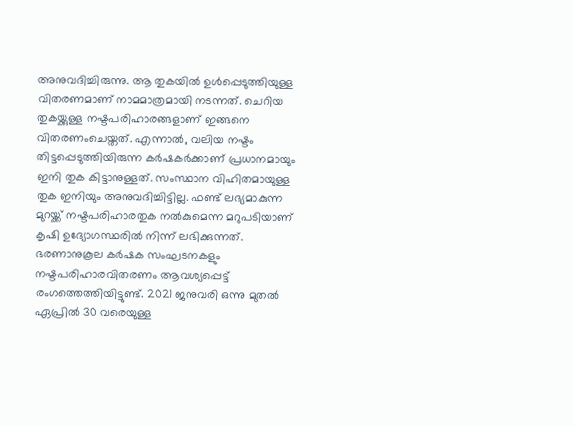അനുവദിച്ചിരുന്നു. ആ തുകയിൽ ഉൾപ്പെടുത്തിയുള്ള വിതരണമാണ് നാമമാത്രമായി നടന്നത്. ചെറിയ തുകയ്ക്കുള്ള നഷ്ടപരിഹാരങ്ങളാണ് ഇങ്ങനെ വിതരണംചെയ്തത്. എന്നാൽ, വലിയ നഷ്ടം തിട്ടപ്പെടുത്തിയിരുന്ന കർഷകർക്കാണ് പ്രധാനമായും ഇനി തുക കിട്ടാനുള്ളത്. സംസ്ഥാന വിഹിതമായുള്ള തുക ഇനിയും അനുവദിച്ചിട്ടില്ല. ഫണ്ട് ലഭ്യമാകുന്ന മുറയ്ക്ക് നഷ്ടപരിഹാരതുക നൽകുമെന്ന മറുപടിയാണ് കൃഷി ഉദ്യോഗസ്ഥരിൽ നിന്ന് ലഭിക്കുന്നത്. ഭരണാനുകൂല കർഷക സംഘടനകളും നഷ്ടപരിഹാരവിതരണം ആവശ്യപ്പെട്ട് രംഗത്തെത്തിയിട്ടുണ്ട്. 2021 ജനുവരി ഒന്നു മുതൽ ഏപ്രിൽ 30 വരെയുള്ള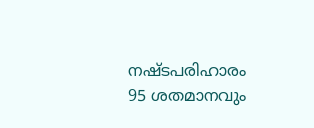നഷ്ടപരിഹാരം 95 ശതമാനവും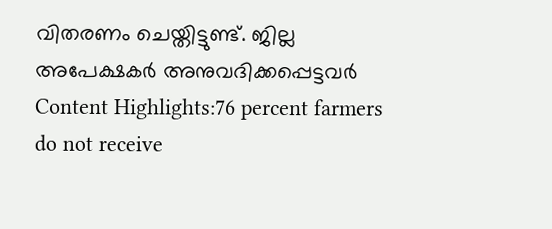വിതരണം ചെയ്തിട്ടുണ്ട്. ജില്ല അപേക്ഷകർ അനുവദിക്കപ്പെട്ടവർ Content Highlights:76 percent farmers do not receive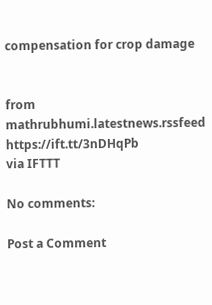compensation for crop damage


from mathrubhumi.latestnews.rssfeed https://ift.tt/3nDHqPb
via IFTTT

No comments:

Post a Comment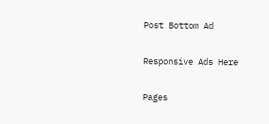Post Bottom Ad

Responsive Ads Here

Pages